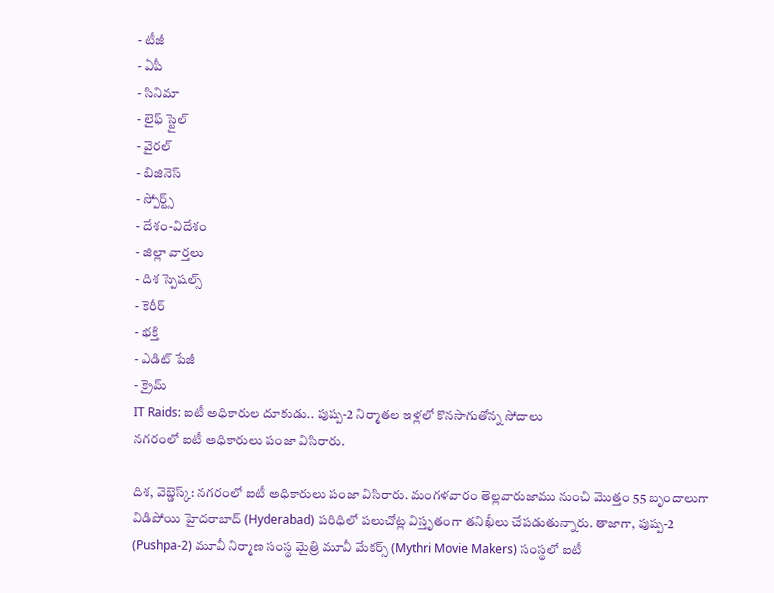- టీజీ
- ఏపీ
- సినిమా
- లైఫ్ స్టైల్
- వైరల్
- బిజినెస్
- స్పోర్ట్స్
- దేశం-విదేశం
- జిల్లా వార్తలు
- దిశ స్పెషల్స్
- కెరీర్
- భక్తి
- ఎడిట్ పేజీ
- క్రైమ్
IT Raids: ఐటీ అధికారుల దూకుడు.. పుష్ప-2 నిర్మాతల ఇళ్లలో కొనసాగుతోన్న సోదాలు
నగరంలో ఐటీ అధికారులు పంజా విసిరారు.

దిశ, వెబ్డెస్క్: నగరంలో ఐటీ అధికారులు పంజా విసిరారు. మంగళవారం తెల్లవారుజాము నుంచి మొత్తం 55 బృందాలుగా విడిపోయి హైదరాబాద్ (Hyderabad) పరిధిలో పలుచోట్ల విస్తృతంగా తనిఖీలు చేపడుతున్నారు. తాజాగా, పుష్ప-2 (Pushpa-2) మూవీ నిర్మాణ సంస్థ మైత్రి మూవీ మేకర్స్ (Mythri Movie Makers) సంస్థలో ఐటీ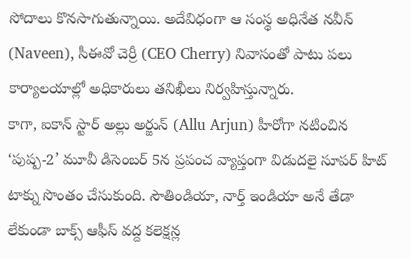సోదాలు కొనసాగుతున్నాయి. అదేవిధంగా ఆ సంస్థ అధినేత నవీన్ (Naveen), సీఈవో చెర్రీ (CEO Cherry) నివాసంతో పాటు పలు కార్యాలయాల్లో అధికారులు తనిఖీలు నిర్వహిస్తున్నారు.
కాగా, ఐకాన్ స్టార్ అల్లు అర్జున్ (Allu Arjun) హీరోగా నటించిన ‘పుష్ప-2’ మూవీ డిసెంబర్ 5న ప్రపంచ వ్యాప్తంగా విడుదలై సూపర్ హిట్ టాక్ను సొంతం చేసుకుంది. సౌతిండియా, నార్త్ ఇండియా అనే తేడా లేకుండా బాక్స్ ఆఫీస్ వద్ద కలెక్షన్ల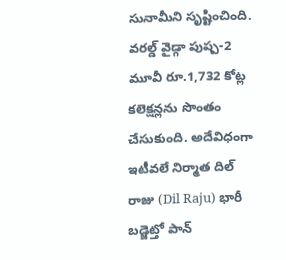సునామీని సృష్టించింది. వరల్డ్ వైడ్గా పుష్ప-2 మూవీ రూ.1,732 కోట్ల కలెక్షన్లను సొంతం చేసుకుంది. అదేవిధంగా ఇటీవలే నిర్మాత దిల్ రాజు (Dil Raju) భారీ బడ్జెట్తో పాన్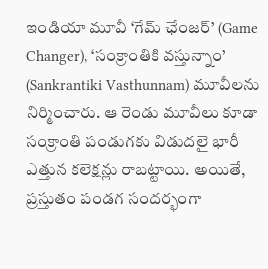ఇండియా మూవీ ‘గేమ్ ఛేంజర్’ (Game Changer), ‘సంక్రాంతికి వస్తున్నాం’ (Sankrantiki Vasthunnam) మూవీలను నిర్మించారు. ఆ రెండు మూవీలు కూడా సంక్రాంతి పండుగకు విడుదలై భారీ ఎత్తున కలెక్షన్లు రాబట్టాయి. అయితే, ప్రస్తుతం పండగ సందర్భంగా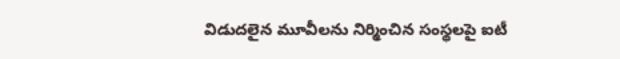విడుదలైన మూవీలను నిర్మించిన సంస్థలపై ఐటీ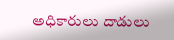అధికారులు దాడులు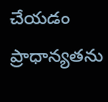చేయడం ప్రాధాన్యతను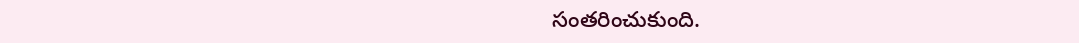సంతరించుకుంది.